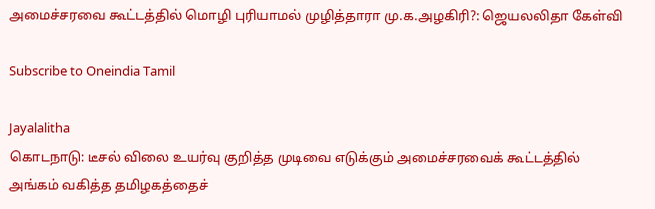அமைச்சரவை கூட்டத்தில் மொழி புரியாமல் முழித்தாரா மு.க.அழகிரி?: ஜெயலலிதா கேள்வி

Subscribe to Oneindia Tamil

Jayalalitha
கொடநாடு: டீசல் விலை உயர்வு குறித்த முடிவை எடுக்கும் அமைச்சரவைக் கூட்டத்தில் அங்கம் வகித்த தமிழகத்தைச்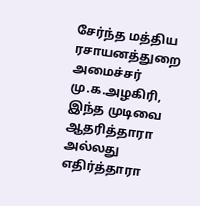சேர்ந்த மத்திய ரசாயனத்துறை அமைச்சர் மு.க.அழகிரி, இந்த முடிவை ஆதரித்தாரா அல்லது எதிர்த்தாரா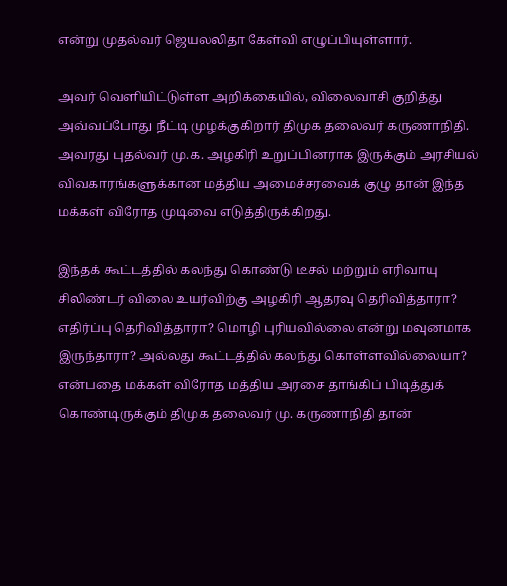என்று முதல்வர் ஜெயலலிதா கேள்வி எழுப்பியுள்ளார்.

அவர் வெளியிட்டுள்ள அறிக்கையில், விலைவாசி குறித்து அவ்வப்போது நீட்டி முழக்குகிறார் திமுக தலைவர் கருணாநிதி. அவரது புதல்வர் மு.க. அழகிரி உறுப்பினராக இருக்கும் அரசியல் விவகாரங்களுக்கான மத்திய அமைச்சரவைக் குழு தான் இந்த மக்கள் விரோத முடிவை எடுத்திருக்கிறது.

இந்தக் கூட்டத்தில் கலந்து கொண்டு டீசல் மற்றும் எரிவாயு சிலிண்டர் விலை உயர்விற்கு அழகிரி ஆதரவு தெரிவித்தாரா? எதிர்ப்பு தெரிவித்தாரா? மொழி புரியவில்லை என்று மவுனமாக இருந்தாரா? அல்லது கூட்டத்தில் கலந்து கொள்ளவில்லையா? என்பதை மக்கள் விரோத மத்திய அரசை தாங்கிப் பிடித்துக் கொண்டிருக்கும் திமுக தலைவர் மு. கருணாநிதி தான்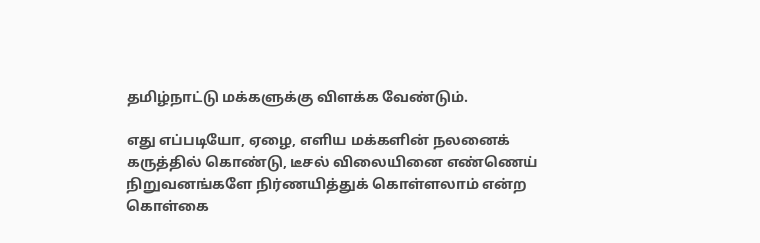தமிழ்நாட்டு மக்களுக்கு விளக்க வேண்டும்.

எது எப்படியோ, ஏழை, எளிய மக்களின் நலனைக் கருத்தில் கொண்டு, டீசல் விலையினை எண்ணெய் நிறுவனங்களே நிர்ணயித்துக் கொள்ளலாம் என்ற கொள்கை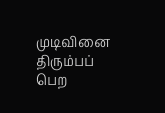முடிவினை திரும்பப் பெற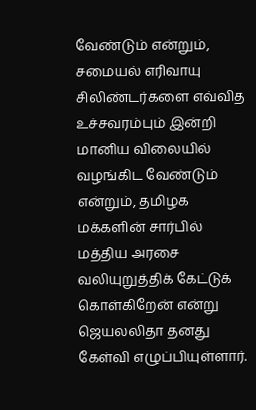வேண்டும் என்றும், சமையல் எரிவாயு சிலிண்டர்களை எவ்வித உச்சவரம்பும் இன்றி மானிய விலையில் வழங்கிட வேண்டும் என்றும், தமிழக மக்களின் சார்பில் மத்திய அரசை வலியுறுத்திக் கேட்டுக் கொள்கிறேன் என்று ஜெயலலிதா தனது கேள்வி எழுப்பியுள்ளார்.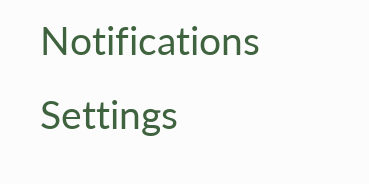Notifications
Settings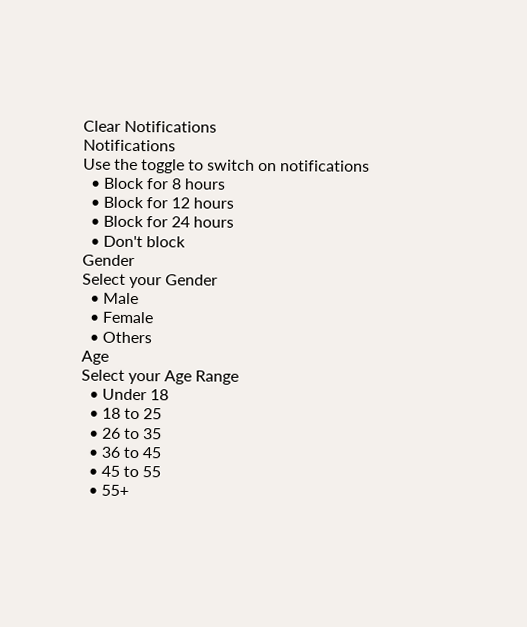Clear Notifications
Notifications
Use the toggle to switch on notifications
  • Block for 8 hours
  • Block for 12 hours
  • Block for 24 hours
  • Don't block
Gender
Select your Gender
  • Male
  • Female
  • Others
Age
Select your Age Range
  • Under 18
  • 18 to 25
  • 26 to 35
  • 36 to 45
  • 45 to 55
  • 55+